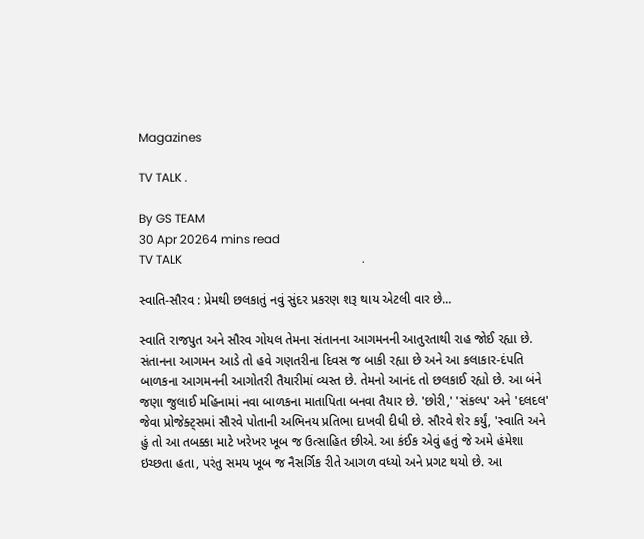Magazines

TV TALK .

By GS TEAM
30 Apr 20264 mins read
TV TALK                                                            .

સ્વાતિ-સૌરવ : પ્રેમથી છલકાતું નવું સુંદર પ્રકરણ શરૂ થાય એટલી વાર છે...

સ્વાતિ રાજપુત અને સૌરવ ગોયલ તેમના સંતાનના આગમનની આતુરતાથી રાહ જોઈ રહ્યા છે. સંતાનના આગમન આડે તો હવે ગણતરીના દિવસ જ બાકી રહ્યા છે અને આ કલાકાર-દંપતિ બાળકના આગમનની આગોતરી તૈયારીમાં વ્યસ્ત છે. તેમનો આનંદ તો છલકાઈ રહ્યો છે. આ બંને જણા જુલાઈ મહિનામાં નવા બાળકના માતાપિતા બનવા તૈયાર છે. 'છોરી,' 'સંકલ્પ' અને 'દલદલ' જેવા પ્રોજેક્ટ્સમાં સૌરવે પોતાની અભિનય પ્રતિભા દાખવી દીધી છે. સૌરવે શેર કર્યું, 'સ્વાતિ અને હું તો આ તબક્કા માટે ખરેખર ખૂબ જ ઉત્સાહિત છીએ. આ કંઈક એવું હતું જે અમે હંમેશા ઇચ્છતા હતા, પરંતુ સમય ખૂબ જ નૈસર્ગિક રીતે આગળ વધ્યો અને પ્રગટ થયો છે. આ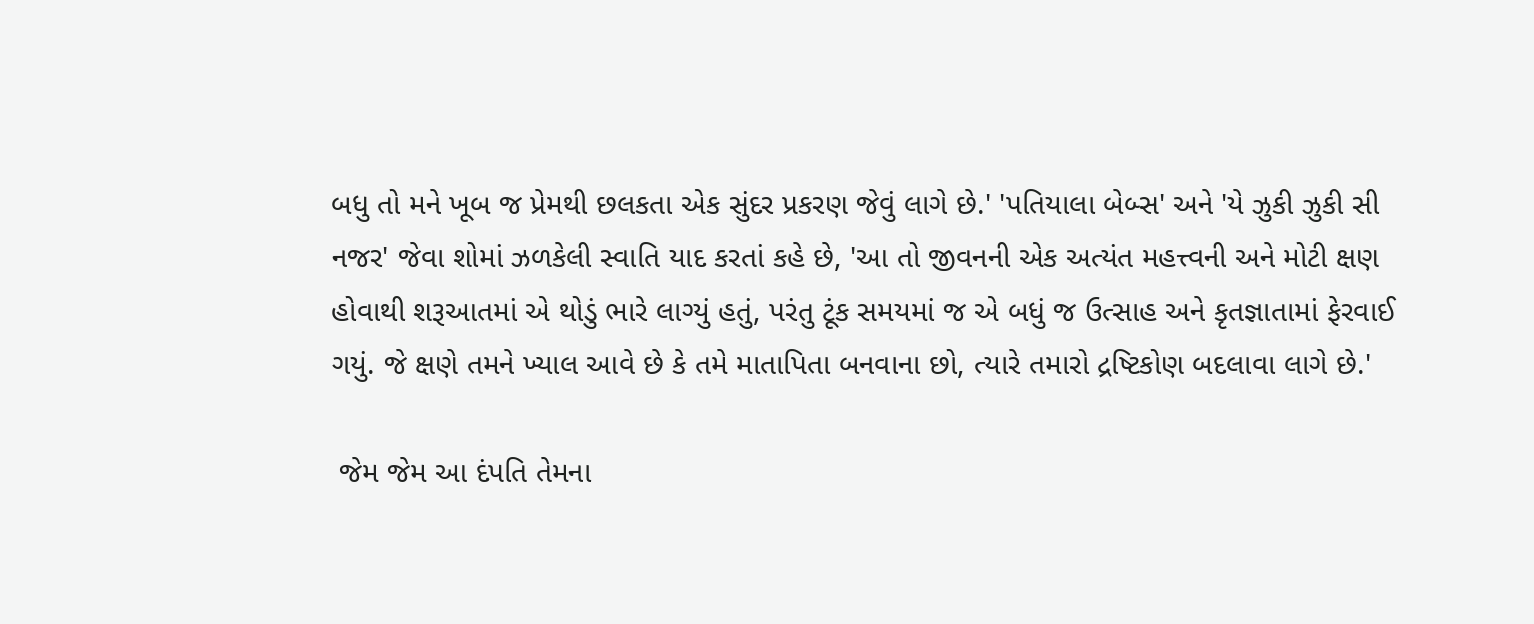બધુ તો મને ખૂબ જ પ્રેમથી છલકતા એક સુંદર પ્રકરણ જેવું લાગે છે.' 'પતિયાલા બેબ્સ' અને 'યે ઝુકી ઝુકી સી નજર' જેવા શોમાં ઝળકેલી સ્વાતિ યાદ કરતાં કહે છે, 'આ તો જીવનની એક અત્યંત મહત્ત્વની અને મોટી ક્ષણ હોવાથી શરૂઆતમાં એ થોડું ભારે લાગ્યું હતું, પરંતુ ટૂંક સમયમાં જ એ બધું જ ઉત્સાહ અને કૃતજ્ઞાતામાં ફેરવાઈ ગયું. જે ક્ષણે તમને ખ્યાલ આવે છે કે તમે માતાપિતા બનવાના છો, ત્યારે તમારો દ્રષ્ટિકોણ બદલાવા લાગે છે.'

 જેમ જેમ આ દંપતિ તેમના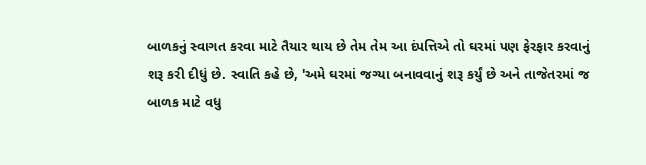બાળકનું સ્વાગત કરવા માટે તૈયાર થાય છે તેમ તેમ આ દંપત્તિએ તો ઘરમાં પણ ફેરફાર કરવાનું શરૂ કરી દીધું છે. સ્વાતિ કહે છે, 'અમે ઘરમાં જગ્યા બનાવવાનું શરૂ કર્યું છે અને તાજેતરમાં જ બાળક માટે વધુ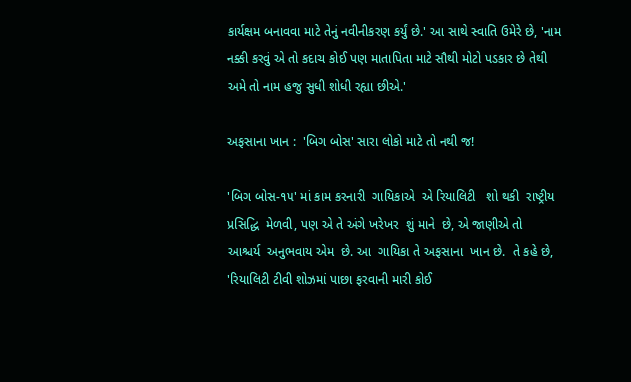કાર્યક્ષમ બનાવવા માટે તેનું નવીનીકરણ કર્યું છે.' આ સાથે સ્વાતિ ઉમેરે છે, 'નામ નક્કી કરવું એ તો કદાચ કોઈ પણ માતાપિતા માટે સૌથી મોટો પડકાર છે તેથી અમે તો નામ હજુ સુધી શોધી રહ્યા છીએ.'

અફસાના ખાન :  'બિગ બોસ' સારા લોકો માટે તો નથી જ!

'બિગ બોસ-૧૫' માં કામ કરનારી  ગાયિકાએ  એ રિયાલિટી   શો થકી  રાષ્ટ્રીય   પ્રસિદ્ધિ  મેળવી, પણ એ તે અંગે ખરેખર  શું માને  છે, એ જાણીએ તો  આશ્ચર્ય  અનુભવાય એમ  છે. આ  ગાયિકા તે અફસાના  ખાન છે.  તે કહે છે, 'રિયાલિટી ટીવી શોઝમાં પાછા ફરવાની મારી કોઈ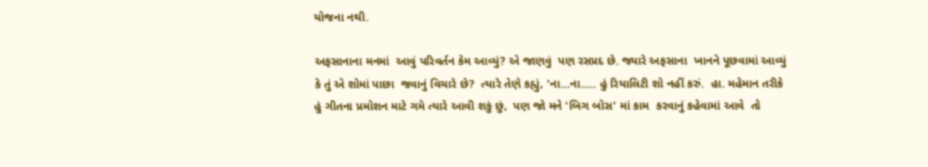યોજના નથી.

અફસાનાના મનમાં  આવું પરિવર્તન કેમ આવ્યું? એ જાણવું  પણ રસપ્રદ છે. જ્યારે અફસાના  ખાનને પૂછવામાં આવ્યું  કે તું એ શોમાં પાછા  જવાનું વિચારે છે?  ત્યારે તેણે કહ્યું, 'ના...ના..... હું રિયાલિટી શો નહીં કરું.  હા. મહેમાન તરીકે હું ગીતના પ્રમોશન માટે ગમે ત્યારે આવી શકું છું,  પણ જો મને 'બિગ બોસ' માં કામ  કરવાનું કહેવામાં આવે  તો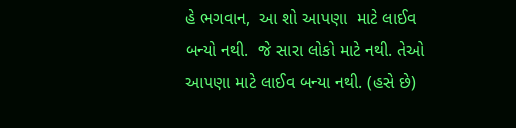હે ભગવાન,  આ શો આપણા  માટે લાઈવ બન્યો નથી.  જે સારા લોકો માટે નથી. તેઓ  આપણા માટે લાઈવ બન્યા નથી. (હસે છે)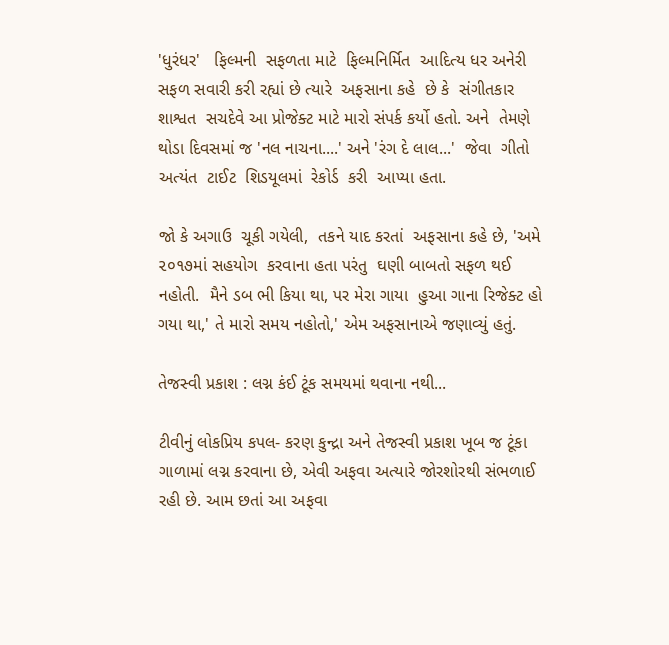'ધુરંધર'   ફિલ્મની  સફળતા માટે  ફિલ્મનિર્મિત  આદિત્ય ધર અનેરી સફળ સવારી કરી રહ્યાં છે ત્યારે  અફસાના કહે  છે કે  સંગીતકાર શાશ્વત  સચદેવે આ પ્રોજેક્ટ માટે મારો સંપર્ક કર્યો હતો. અને  તેમણે  થોડા દિવસમાં જ 'નલ નાચના....' અને 'રંગ દે લાલ...'  જેવા  ગીતો અત્યંત  ટાઈટ  શિડયૂલમાં  રેકોર્ડ  કરી  આપ્યા હતા.

જો કે અગાઉ  ચૂકી ગયેલી,  તકને યાદ કરતાં  અફસાના કહે છે, 'અમે ૨૦૧૭માં સહયોગ  કરવાના હતા પરંતુ  ઘણી બાબતો સફળ થઈ નહોતી.  મૈને ડબ ભી કિયા થા, પર મેરા ગાયા  હુઆ ગાના રિજેક્ટ હો ગયા થા,' તે મારો સમય નહોતો,' એમ અફસાનાએ જણાવ્યું હતું.

તેજસ્વી પ્રકાશ : લગ્ન કંઈ ટૂંક સમયમાં થવાના નથી...

ટીવીનું લોકપ્રિય કપલ- કરણ કુન્દ્રા અને તેજસ્વી પ્રકાશ ખૂબ જ ટૂંકા ગાળામાં લગ્ન કરવાના છે, એવી અફવા અત્યારે જોરશોરથી સંભળાઈ રહી છે. આમ છતાં આ અફવા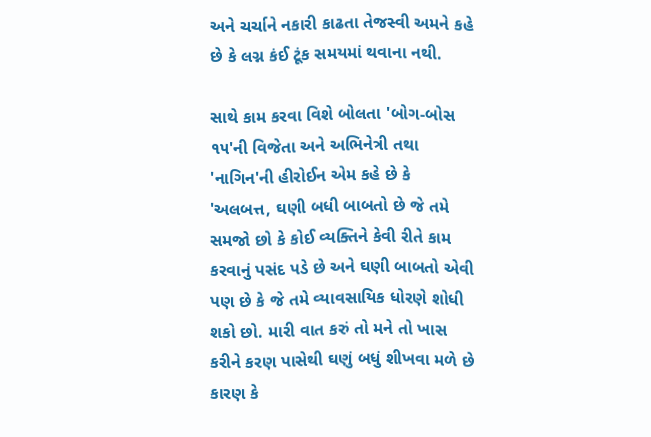અને ચર્ચાને નકારી કાઢતા તેજસ્વી અમને કહે છે કે લગ્ન કંઈ ટૂંક સમયમાં થવાના નથી.

સાથે કામ કરવા વિશે બોલતા 'બોગ-બોસ ૧૫'ની વિજેતા અને અભિનેત્રી તથા 'નાગિન'ની હીરોઈન એમ કહે છે કે 'અલબત્ત, ઘણી બધી બાબતો છે જે તમે સમજો છો કે કોઈ વ્યક્તિને કેવી રીતે કામ કરવાનું પસંદ પડે છે અને ઘણી બાબતો એવી પણ છે કે જે તમે વ્યાવસાયિક ધોરણે શોધી શકો છો. મારી વાત કરું તો મને તો ખાસ કરીને કરણ પાસેથી ઘણું બધું શીખવા મળે છે કારણ કે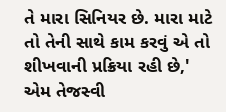તે મારા સિનિયર છે. મારા માટે તો તેની સાથે કામ કરવું એ તો શીખવાની પ્રક્રિયા રહી છે,' એમ તેજસ્વી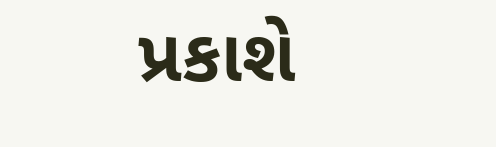પ્રકાશે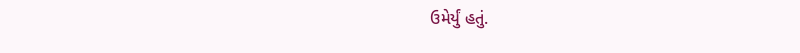ઉમેર્યું હતું.